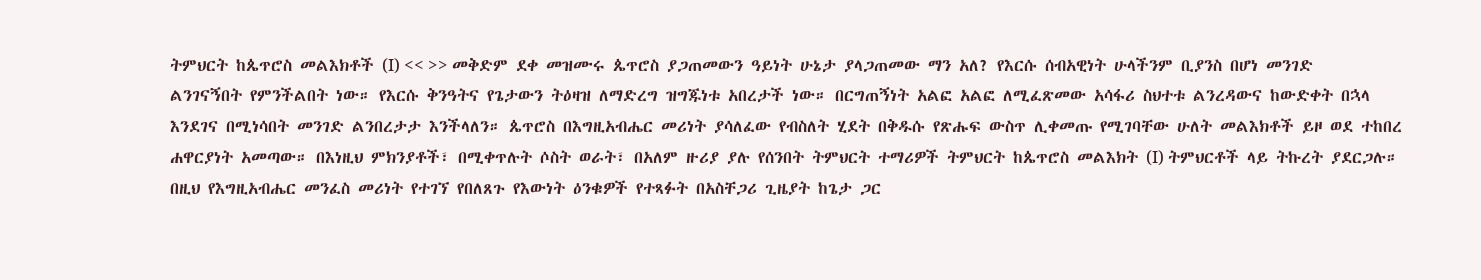ትምህርት ከጴጥሮስ መልእክቶች (I) << >> መቅድም ደቀ መዝሙሩ ጴጥሮስ ያጋጠመውን ዓይነት ሁኔታ ያላጋጠመው ማን አለ? የእርሱ ሰብአዊነት ሁላችንም ቢያንስ በሆነ መንገድ ልንገናኝበት የምንችልበት ነው። የእርሱ ቅንዓትና የጌታውን ትዕዛዝ ለማድረግ ዝግጁነቱ አበረታች ነው። በርግጠኝነት አልፎ አልፎ ለሚፈጽመው አሳፋሪ ስህተቱ ልንረዳውና ከውድቀት በኋላ እንደገና በሚነሳበት መንገድ ልንበረታታ እንችላለን። ጴጥሮስ በእግዚአብሔር መሪነት ያሳለፈው የብስለት ሂደት በቅዱሱ የጽሑፍ ውስጥ ሊቀመጡ የሚገባቸው ሁለት መልእክቶች ይዞ ወደ ተከበረ ሐዋርያነት አመጣው። በእነዚህ ምክንያቶች፣ በሚቀጥሉት ሶስት ወራት፣ በአለም ዙሪያ ያሉ የሰንበት ትምህርት ተማሪዎች ትምህርት ከጴጥሮስ መልእክት (I) ትምህርቶች ላይ ትኩረት ያደርጋሉ። በዚህ የእግዚአብሔር መንፈስ መሪነት የተገኘ የበለጸጉ የእውነት ዕንቁዎች የተጻፉት በአስቸጋሪ ጊዜያት ከጌታ ጋር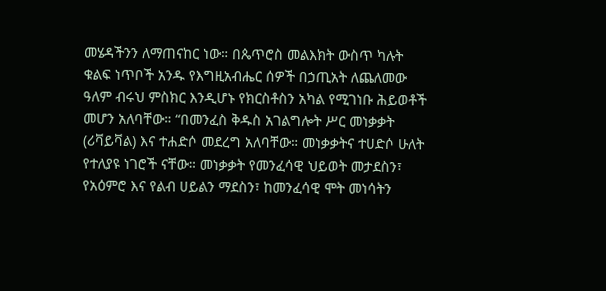መሄዳችንን ለማጠናከር ነው። በጴጥሮስ መልእክት ውስጥ ካሉት ቁልፍ ነጥቦች አንዱ የእግዚአብሔር ሰዎች በኃጢአት ለጨለመው ዓለም ብሩህ ምስክር እንዲሆኑ የክርስቶስን አካል የሚገነቡ ሕይወቶች መሆን አለባቸው። “በመንፈስ ቅዱስ አገልግሎት ሥር መነቃቃት (ሪቫይቫል) እና ተሐድሶ መደረግ አለባቸው። መነቃቃትና ተሀድሶ ሁለት የተለያዩ ነገሮች ናቸው። መነቃቃት የመንፈሳዊ ህይወት መታደስን፣ የአዕምሮ እና የልብ ሀይልን ማደስን፣ ከመንፈሳዊ ሞት መነሳትን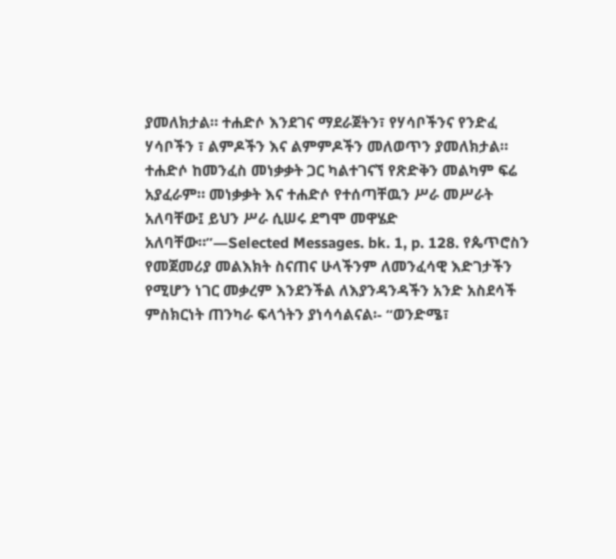ያመለክታል። ተሐድሶ እንደገና ማደራጀትን፣ የሃሳቦችንና የንድፈ ሃሳቦችን ፣ ልምዶችን እና ልምምዶችን መለወጥን ያመለክታል። ተሐድሶ ከመንፈስ መነቃቃት ጋር ካልተገናኘ የጽድቅን መልካም ፍሬ አያፈራም። መነቃቃት እና ተሐድሶ የተሰጣቸዉን ሥራ መሥራት አለባቸው፤ ይህን ሥራ ሲሠሩ ደግሞ መዋሄድ አለባቸው።”—Selected Messages. bk. 1, p. 128. የጴጥሮስን የመጀመሪያ መልእክት ስናጠና ሁላችንም ለመንፈሳዊ እድገታችን የሚሆን ነገር መቃረም እንደንችል ለእያንዳንዳችን አንድ አስደሳች ምስክርነት ጠንካራ ፍላጎትን ያነሳሳልናል፡- “ወንድሜ፣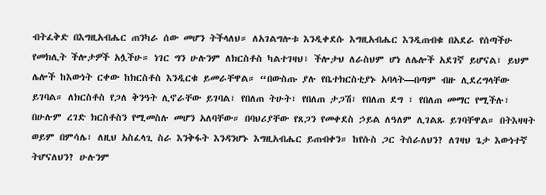ብትፈቅድ በእግዚአብሔር ጠንካራ ሰው መሆን ትችላለህ። ለአገልግሎቱ እንዲቀደሱ እግዚአብሔር እንዲጠብቁ በአደራ የሰጣችሁ የመክሊት ችሎታዎች አሏችሁ። ነገር ግን ሁሉንም ለክርስቶስ ካልተገዛህ፣ ችሎታህ ለራስህም ሆነ ለሌሎች አደገኛ ይሆናል፣ ይህም ሌሎች ከእውነት ርቀው ከክርስቶስ እንዲርቁ ይመራቸዋል። “በውስጡ ያሉ የቤተክርስቲያኑ አባላት—በጣም ብዙ ሊደረግላቸው ይገባል። ለክርስቶስ የጋለ ቅንዓት ሊኖራቸው ይገባል፣ የበለጠ ትሁት፣ የበለጠ ታጋሽ፣ የበለጠ ደግ ፣ የበለጠ መማር የሚችሉ፣ በሁሉም ረገድ ክርስቶስን የሚመስሉ መሆን አለባቸው። በባህሪያቸው የጸጋን የመቀደስ ኃይል ለዓለም ሊገልጹ ይገባቸዋል። በትእዛዛት ወይም በምሳሌ፣ ለዚህ አስፈላጊ ስራ እንቅፋት እንዳንሆኑ እግዚአብሔር ይጠብቀን። ከየሱስ ጋር ትሰራለህን? ለገዛህ ጌታ እውነተኛ ትሆናለህን? ሁሉንም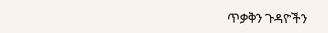ጥቃቅን ጉዳዮችን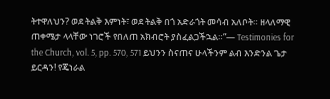ትተዋለህን? ወደ ትልቅ እምነት፣ ወደ ትልቅ በጎ አድራጎት መሳብ አለቦት። ዘላለማዊ ጠቀሜታ ላላቸው ነገሮች የበለጠ አክብሮት ያስፈልጋችኋል።”— Testimonies for the Church, vol. 5, pp. 570, 571 ይህንን ስናጠና ሁላችንም ልብ እንድንል ጌታ ይርዳን! የጄነራል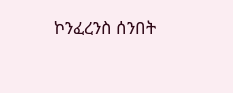ኮንፈረንስ ሰንበት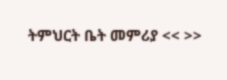ትምህርት ቤት መምሪያ << >>